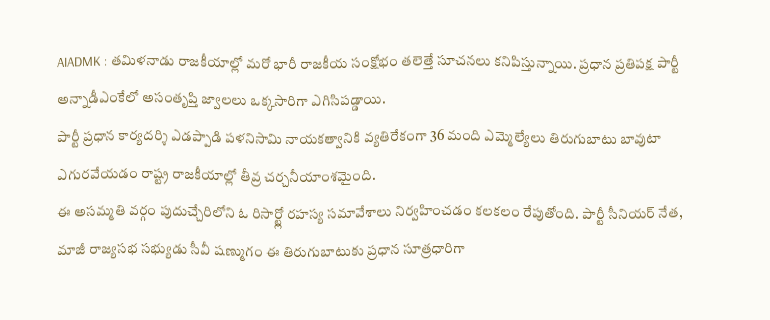AIADMK : తమిళనాడు రాజకీయాల్లో మరో భారీ రాజకీయ సంక్షోభం తలెత్తే సూచనలు కనిపిస్తున్నాయి. ప్రధాన ప్రతిపక్ష పార్టీ అన్నాడీఎంకేలో అసంతృప్తి జ్వాలలు ఒక్కసారిగా ఎగిసిపడ్డాయి.
పార్టీ ప్రధాన కార్యదర్శి ఎడప్పాడి పళనిసామి నాయకత్వానికి వ్యతిరేకంగా 36 మంది ఎమ్మెల్యేలు తిరుగుబాటు బావుటా ఎగురవేయడం రాష్ట్ర రాజకీయాల్లో తీవ్ర చర్చనీయాంశమైంది.
ఈ అసమ్మతి వర్గం పుదుచ్చేరిలోని ఓ రిసార్ట్లో రహస్య సమావేశాలు నిర్వహించడం కలకలం రేపుతోంది. పార్టీ సీనియర్ నేత, మాజీ రాజ్యసభ సభ్యుడు సీవీ షణ్ముగం ఈ తిరుగుబాటుకు ప్రధాన సూత్రధారిగా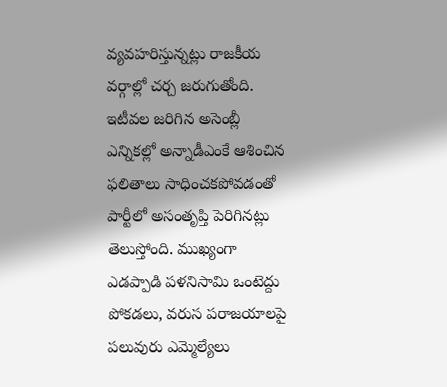వ్యవహరిస్తున్నట్లు రాజకీయ వర్గాల్లో చర్చ జరుగుతోంది.
ఇటీవల జరిగిన అసెంబ్లీ ఎన్నికల్లో అన్నాడీఎంకే ఆశించిన ఫలితాలు సాధించకపోవడంతో పార్టీలో అసంతృప్తి పెరిగినట్లు తెలుస్తోంది. ముఖ్యంగా ఎడప్పాడి పళనిసామి ఒంటెద్దు పోకడలు, వరుస పరాజయాలపై పలువురు ఎమ్మెల్యేలు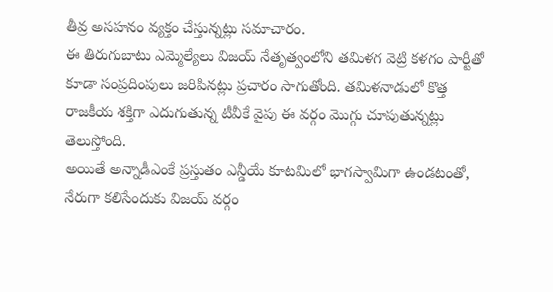తీవ్ర అసహనం వ్యక్తం చేస్తున్నట్లు సమాచారం.
ఈ తిరుగుబాటు ఎమ్మెల్యేలు విజయ్ నేతృత్వంలోని తమిళగ వెట్రి కళగం పార్టీతో కూడా సంప్రదింపులు జరిపినట్లు ప్రచారం సాగుతోంది. తమిళనాడులో కొత్త రాజకీయ శక్తిగా ఎదుగుతున్న టీవీకే వైపు ఈ వర్గం మొగ్గు చూపుతున్నట్లు తెలుస్తోంది.
అయితే అన్నాడీఎంకే ప్రస్తుతం ఎన్డీయే కూటమిలో భాగస్వామిగా ఉండటంతో, నేరుగా కలిసేందుకు విజయ్ వర్గం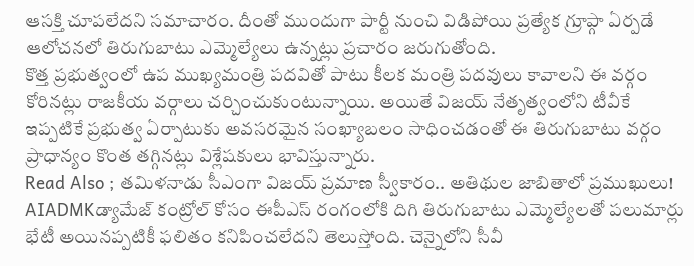ఆసక్తి చూపలేదని సమాచారం. దీంతో ముందుగా పార్టీ నుంచి విడిపోయి ప్రత్యేక గ్రూప్గా ఏర్పడే ఆలోచనలో తిరుగుబాటు ఎమ్మెల్యేలు ఉన్నట్లు ప్రచారం జరుగుతోంది.
కొత్త ప్రభుత్వంలో ఉప ముఖ్యమంత్రి పదవితో పాటు కీలక మంత్రి పదవులు కావాలని ఈ వర్గం కోరినట్లు రాజకీయ వర్గాలు చర్చించుకుంటున్నాయి. అయితే విజయ్ నేతృత్వంలోని టీవీకే ఇప్పటికే ప్రభుత్వ ఏర్పాటుకు అవసరమైన సంఖ్యాబలం సాధించడంతో ఈ తిరుగుబాటు వర్గం ప్రాధాన్యం కొంత తగ్గినట్లు విశ్లేషకులు భావిస్తున్నారు.
Read Also ; తమిళనాడు సీఎంగా విజయ్ ప్రమాణ స్వీకారం.. అతిథుల జాబితాలో ప్రముఖులు!
AIADMKడ్యామేజ్ కంట్రోల్ కోసం ఈపీఎస్ రంగంలోకి దిగి తిరుగుబాటు ఎమ్మెల్యేలతో పలుమార్లు భేటీ అయినప్పటికీ ఫలితం కనిపించలేదని తెలుస్తోంది. చెన్నైలోని సీవీ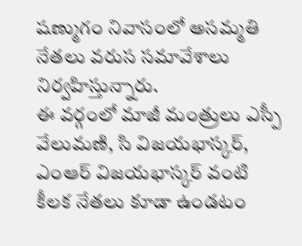షణ్ముగం నివాసంలో అసమ్మతి నేతలు వరుస సమావేశాలు నిర్వహిస్తున్నారు.
ఈ వర్గంలో మాజీ మంత్రులు ఎస్పీ వేలుమణి, సి విజయభాస్కర్, ఎంఆర్ విజయభాస్కర్ వంటి కీలక నేతలు కూడా ఉండటం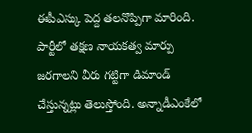ఈపీఎస్కు పెద్ద తలనొప్పిగా మారింది. పార్టీలో తక్షణ నాయకత్వ మార్పు జరగాలని వీరు గట్టిగా డిమాండ్ చేస్తున్నట్లు తెలుస్తోంది. అన్నాడీఎంకేలో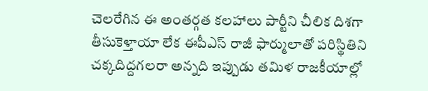చెలరేగిన ఈ అంతర్గత కలహాలు పార్టీని చీలిక దిశగా తీసుకెళ్తాయా లేక ఈపీఎస్ రాజీ ఫార్ములాతో పరిస్థితిని చక్కదిద్దగలరా అన్నది ఇప్పుడు తమిళ రాజకీయాల్లో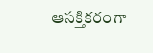ఆసక్తికరంగా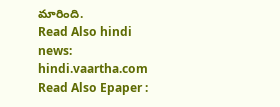మారింది.
Read Also hindi news: hindi.vaartha.com
Read Also Epaper :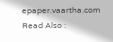epaper.vaartha.com
Read Also :